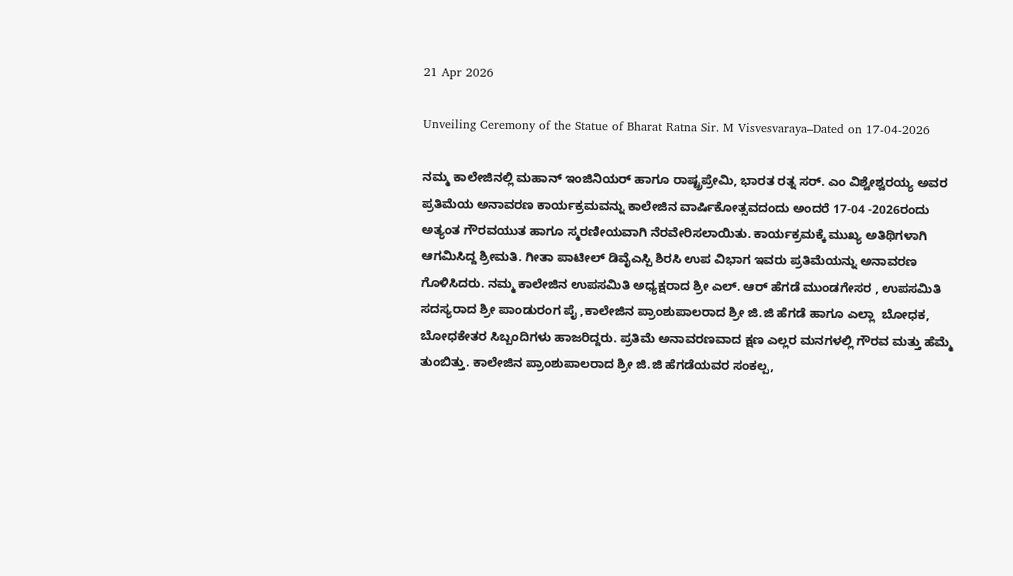21 Apr 2026

Unveiling Ceremony of the Statue of Bharat Ratna Sir. M Visvesvaraya–Dated on 17-04-2026

ನಮ್ಮ ಕಾಲೇಜಿನಲ್ಲಿ ಮಹಾನ್ ಇಂಜಿನಿಯರ್ ಹಾಗೂ ರಾಷ್ಟ್ರಪ್ರೇಮಿ, ಭಾರತ ರತ್ನ ಸರ್. ಎಂ ವಿಶ್ವೇಶ್ವರಯ್ಯ ಅವರ ಪ್ರತಿಮೆಯ ಅನಾವರಣ ಕಾರ್ಯಕ್ರಮವನ್ನು ಕಾಲೇಜಿನ ವಾರ್ಷಿಕೋತ್ಸವದಂದು ಅಂದರೆ 17-04 -2026ರಂದು ಅತ್ಯಂತ ಗೌರವಯುತ ಹಾಗೂ ಸ್ಮರಣೀಯವಾಗಿ ನೆರವೇರಿಸಲಾಯಿತು. ಕಾರ್ಯಕ್ರಮಕ್ಕೆ ಮುಖ್ಯ ಅತಿಥಿಗಳಾಗಿ ಆಗಮಿಸಿದ್ದ ಶ್ರೀಮತಿ. ಗೀತಾ ಪಾಟೀಲ್ ಡಿವೈಎಸ್ಪಿ ಶಿರಸಿ ಉಪ ವಿಭಾಗ ಇವರು ಪ್ರತಿಮೆಯನ್ನು ಅನಾವರಣ ಗೊಳಿಸಿದರು. ನಮ್ಮ ಕಾಲೇಜಿನ ಉಪಸಮಿತಿ ಅಧ್ಯಕ್ಷರಾದ ಶ್ರೀ ಎಲ್. ಆರ್ ಹೆಗಡೆ ಮುಂಡಗೇಸರ , ಉಪಸಮಿತಿ ಸದಸ್ಯರಾದ ಶ್ರೀ ಪಾಂಡುರಂಗ ಪೈ ,ಕಾಲೇಜಿನ ಪ್ರಾಂಶುಪಾಲರಾದ ಶ್ರೀ ಜಿ.ಜಿ ಹೆಗಡೆ ಹಾಗೂ ಎಲ್ಲಾ  ಬೋಧಕ, ಬೋಧಕೇತರ ಸಿಬ್ಬಂದಿಗಳು ಹಾಜರಿದ್ದರು. ಪ್ರತಿಮೆ ಅನಾವರಣವಾದ ಕ್ಷಣ ಎಲ್ಲರ ಮನಗಳಲ್ಲಿ ಗೌರವ ಮತ್ತು ಹೆಮ್ಮೆ ತುಂಬಿತ್ತು. ಕಾಲೇಜಿನ ಪ್ರಾಂಶುಪಾಲರಾದ ಶ್ರೀ ಜಿ.ಜಿ ಹೆಗಡೆಯವರ ಸಂಕಲ್ಪ,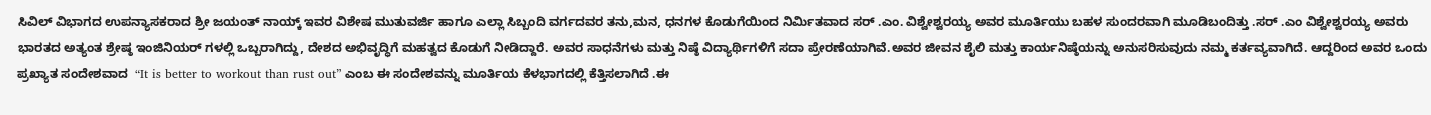ಸಿವಿಲ್ ವಿಭಾಗದ ಉಪನ್ಯಾಸಕರಾದ ಶ್ರೀ ಜಯಂತ್ ನಾಯ್ಕ್ ಇವರ ವಿಶೇಷ ಮುತುವರ್ಜಿ ಹಾಗೂ ಎಲ್ಲಾ ಸಿಬ್ಬಂದಿ ವರ್ಗದವರ ತನು,ಮನ, ಧನಗಳ ಕೊಡುಗೆಯಿಂದ ನಿರ್ಮಿತವಾದ ಸರ್ .ಎಂ. ವಿಶ್ವೇಶ್ವರಯ್ಯ ಅವರ ಮೂರ್ತಿಯು ಬಹಳ ಸುಂದರವಾಗಿ ಮೂಡಿಬಂದಿತ್ತು .ಸರ್ .ಎಂ ವಿಶ್ವೇಶ್ವರಯ್ಯ ಅವರು ಭಾರತದ ಅತ್ಯಂತ ಶ್ರೇಷ್ಠ ಇಂಜಿನಿಯರ್ ಗಳಲ್ಲಿ ಒಬ್ಬರಾಗಿದ್ದು, ದೇಶದ ಅಭಿವೃದ್ಧಿಗೆ ಮಹತ್ವದ ಕೊಡುಗೆ ನೀಡಿದ್ದಾರೆ. ಅವರ ಸಾಧನೆಗಳು ಮತ್ತು ನಿಷ್ಠೆ ವಿದ್ಯಾರ್ಥಿಗಳಿಗೆ ಸದಾ ಪ್ರೇರಣೆಯಾಗಿವೆ.ಅವರ ಜೀವನ ಶೈಲಿ ಮತ್ತು ಕಾರ್ಯನಿಷ್ಠೆಯನ್ನು ಅನುಸರಿಸುವುದು ನಮ್ಮ ಕರ್ತವ್ಯವಾಗಿದೆ. ಆದ್ದರಿಂದ ಅವರ ಒಂದು ಪ್ರಖ್ಯಾತ ಸಂದೇಶವಾದ  “It is better to workout than rust out” ಎಂಬ ಈ ಸಂದೇಶವನ್ನು ಮೂರ್ತಿಯ ಕೆಳಭಾಗದಲ್ಲಿ ಕೆತ್ತಿಸಲಾಗಿದೆ .ಈ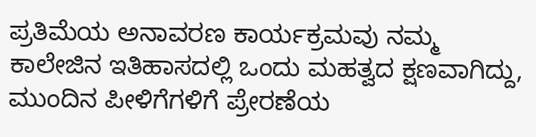ಪ್ರತಿಮೆಯ ಅನಾವರಣ ಕಾರ್ಯಕ್ರಮವು ನಮ್ಮ ಕಾಲೇಜಿನ ಇತಿಹಾಸದಲ್ಲಿ ಒಂದು ಮಹತ್ವದ ಕ್ಷಣವಾಗಿದ್ದು, ಮುಂದಿನ ಪೀಳಿಗೆಗಳಿಗೆ ಪ್ರೇರಣೆಯ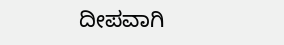ದೀಪವಾಗಿ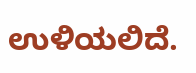ಉಳಿಯಲಿದೆ.